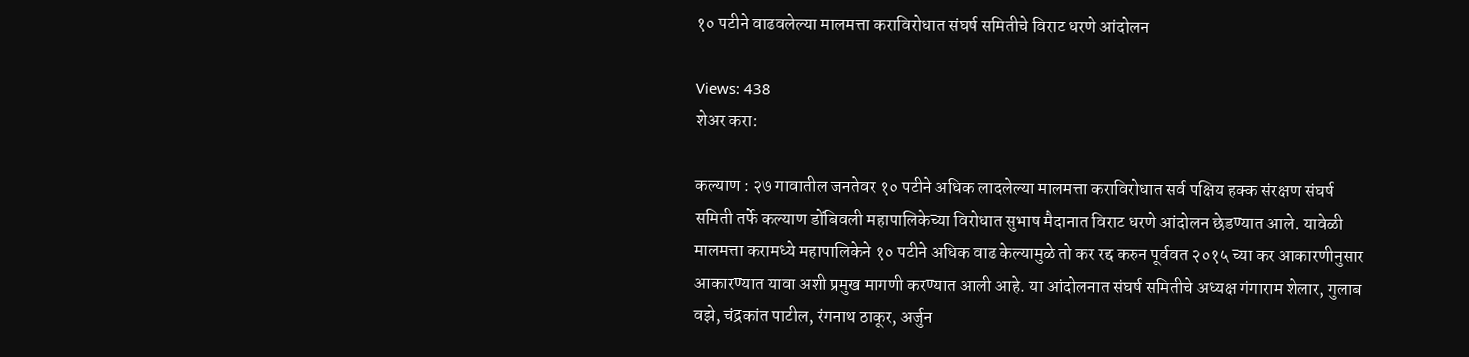१० पटीने वाढवलेल्या मालमत्ता कराविरोधात संघर्ष समितीचे विराट धरणे आंदोलन

Views: 438
शेअर करा:

कल्याण : २७ गावातील जनतेवर १० पटीने अधिक लादलेल्या मालमत्ता कराविरोधात सर्व पक्षिय हक्क संरक्षण संघर्ष समिती तर्फे कल्याण डोंबिवली महापालिकेच्या विरोधात सुभाष मैदानात विराट धरणे आंदोलन छेडण्यात आले. यावेळी मालमत्ता करामध्ये महापालिकेने १० पटीने अधिक वाढ केल्यामुळे तो कर रद्द करुन पूर्ववत २०१५ च्या कर आकारणीनुसार आकारण्यात यावा अशी प्रमुख मागणी करण्यात आली आहे. या आंदोलनात संघर्ष समितीचे अध्यक्ष गंगाराम शेलार, गुलाब वझे, चंद्रकांत पाटील, रंगनाथ ठाकूर, अर्जुन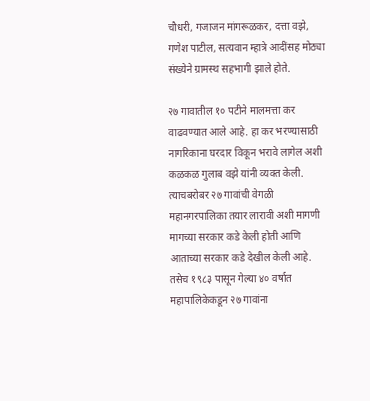चौधरी, गजाजन मांगरूळकर, दत्ता वझे, गणेश पाटील, सत्यवान म्हात्रे आदींसह मोठ्या संख्येने ग्रामस्थ सहभागी झाले होते.

२७ गावातील १० पटीने मालमत्ता कर वाढवण्यात आले आहे. हा कर भरण्यासाठी नागरिकाना घरदार विकून भरावे लागेल अशी कळकळ गुलाब वझे यांनी व्यक्त केली. त्याचबरोबर २७ गावांची वेगळी महानगरपालिका तयार लारावी अशी मागणी मागच्या सरकार कडे केली होती आणि आताच्या सरकार कडे देखील केली आहे. तसेच १९८३ पासून गेल्या ४० वर्षात महापालिकेकडून २७ गावांना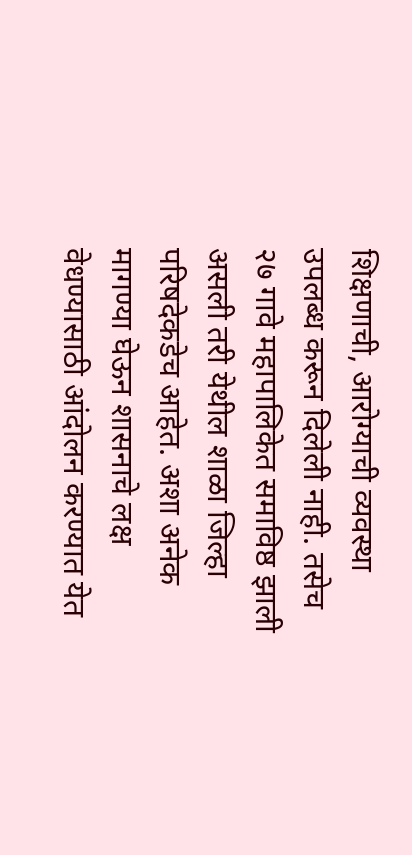शिक्षणाची, आरोग्याची व्यवस्था उपलब्ध करून दिलेली नाही. तसेच २७ गावे महापालिकेत समाविष्ठ झाली असली तरी येथील शाळा जिल्हा परिषदेकडेच आहेत. अशा अनेक मागण्या घेऊन शासनाचे लक्ष वेधण्यासाठी आंदोलन करण्यात येत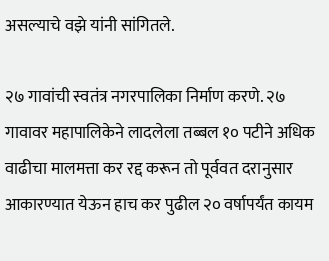असल्याचे वझे यांनी सांगितले.

२७ गावांची स्वतंत्र नगरपालिका निर्माण करणे. २७ गावावर महापालिकेने लादलेला तब्बल १० पटीने अधिक वाढीचा मालमत्ता कर रद्द करून तो पूर्ववत दरानुसार आकारण्यात येऊन हाच कर पुढील २० वर्षापर्यंत कायम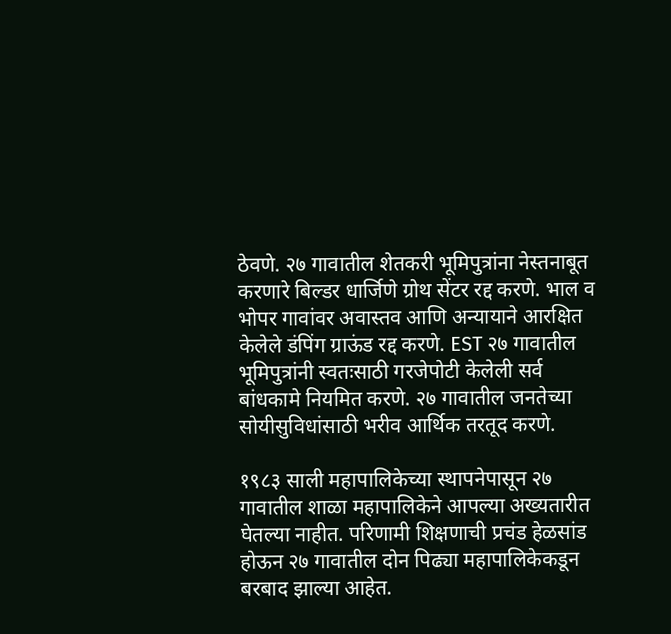ठेवणे. २७ गावातील शेतकरी भूमिपुत्रांना नेस्तनाबूत करणारे बिल्डर धार्जिणे ग्रोथ सेंटर रद्द करणे. भाल व भोपर गावांवर अवास्तव आणि अन्यायाने आरक्षित केलेले डंपिंग ग्राऊंड रद्द करणे. EST २७ गावातील भूमिपुत्रांनी स्वतःसाठी गरजेपोटी केलेली सर्व बांधकामे नियमित करणे. २७ गावातील जनतेच्या सोयीसुविधांसाठी भरीव आर्थिक तरतूद करणे.

१९८३ साली महापालिकेच्या स्थापनेपासून २७ गावातील शाळा महापालिकेने आपल्या अख्यतारीत घेतल्या नाहीत. परिणामी शिक्षणाची प्रचंड हेळसांड होऊन २७ गावातील दोन पिढ्या महापालिकेकडून बरबाद झाल्या आहेत.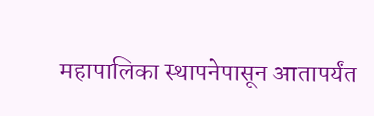महापालिका स्थापनेपासून आतापर्यंत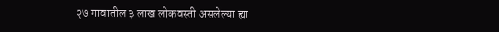२७ गावातील ३ लाख लोकवस्ती असलेल्या ह्या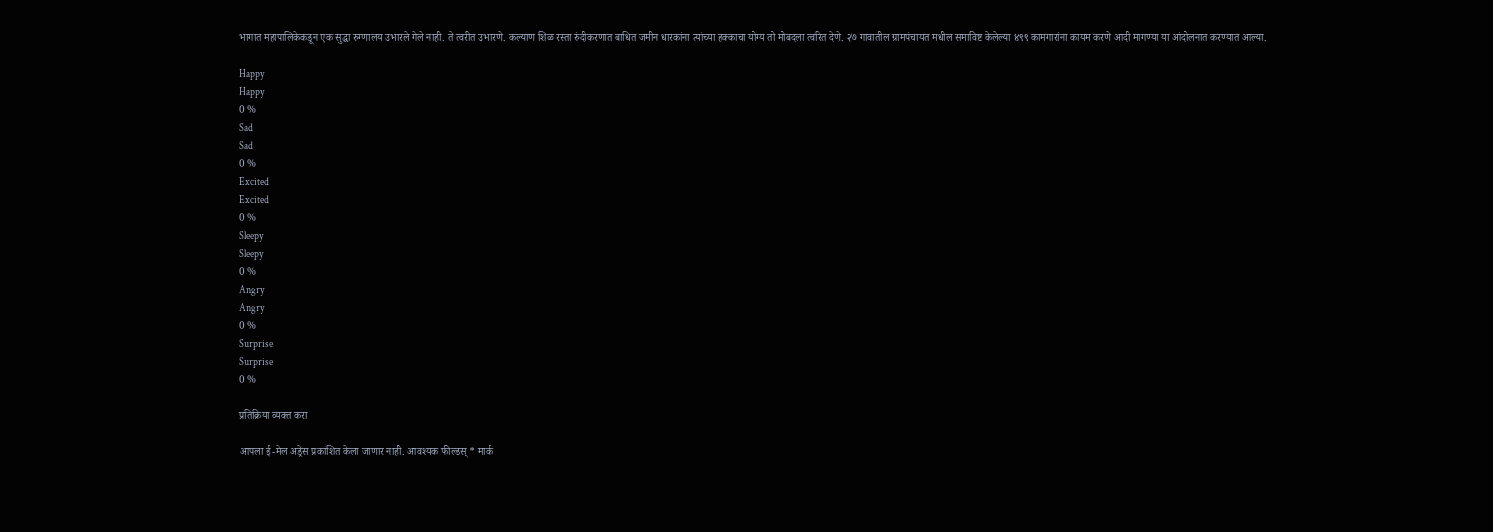भागात महापालिकेकडून एक सुद्धा रुग्णालय उभारले गेले नाही. ते त्वरीत उभारणे. कल्याण शिळ रस्ता रुंदीकरणात बाधित जमीन धारकांना त्यांच्या हक्काचा योग्य तो मोबदला त्वरित देणे. २७ गावातील ग्रामपंचायत मधील समाविष्ट केलेल्या ४९९ कामगारांना कायम करणे आदी मागण्या या आंदोलनात करण्यात आल्या.

Happy
Happy
0 %
Sad
Sad
0 %
Excited
Excited
0 %
Sleepy
Sleepy
0 %
Angry
Angry
0 %
Surprise
Surprise
0 %

प्रतिक्रिया व्यक्त करा

आपला ई-मेल अड्रेस प्रकाशित केला जाणार नाही. आवश्यक फील्डस् * मार्क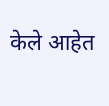केले आहेत